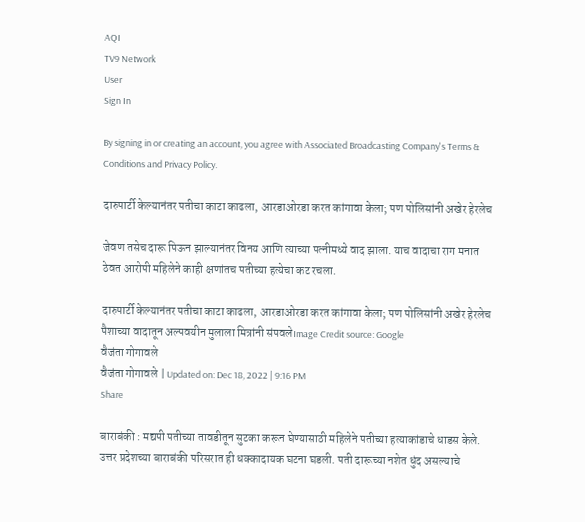AQI
TV9 Network
User
Sign In

By signing in or creating an account, you agree with Associated Broadcasting Company's Terms & Conditions and Privacy Policy.

दारुपार्टी केल्यानंतर पतीचा काटा काढला, आरडाओरडा करत कांगावा केला; पण पोलिसांनी अखेर हेरलेच

जेवण तसेच दारू पिऊन झाल्यानंतर विनय आणि त्याच्या पत्नीमध्ये वाद झाला. याच वादाचा राग मनात ठेवत आरोपी महिलेने काही क्षणांतच पतीच्या हत्येचा कट रचला.

दारुपार्टी केल्यानंतर पतीचा काटा काढला, आरडाओरडा करत कांगावा केला; पण पोलिसांनी अखेर हेरलेच
पैशाच्या वादातून अल्पवयीन मुलाला मित्रांनी संपवलेImage Credit source: Google
वैजंता गोगावले
वैजंता गोगावले | Updated on: Dec 18, 2022 | 9:16 PM
Share

बाराबंकी : मद्यपी पतीच्या तावडीतून सुटका करून घेण्यासाठी महिलेने पतीच्या हत्याकांडाचे धाडस केले. उत्तर प्रदेशच्या बाराबंकी परिसरात ही धक्कादायक घटना घडली. पती दारूच्या नशेत धुंद असल्याचे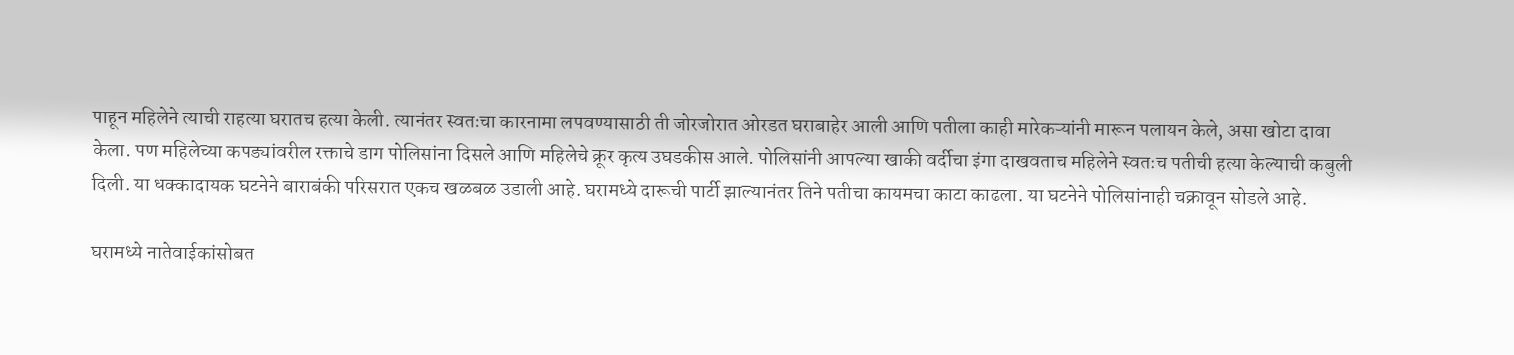पाहून महिलेने त्याची राहत्या घरातच हत्या केली. त्यानंतर स्वतःचा कारनामा लपवण्यासाठी ती जोरजोरात ओरडत घराबाहेर आली आणि पतीला काही मारेकऱ्यांनी मारून पलायन केले, असा खोटा दावा केला. पण महिलेच्या कपड्यांवरील रक्ताचे डाग पोलिसांना दिसले आणि महिलेचे क्रूर कृत्य उघडकीस आले. पोलिसांनी आपल्या खाकी वर्दीचा इंगा दाखवताच महिलेने स्वतःच पतीची हत्या केल्याची कबुली दिली. या धक्कादायक घटनेने बाराबंकी परिसरात एकच खळबळ उडाली आहे. घरामध्ये दारूची पार्टी झाल्यानंतर तिने पतीचा कायमचा काटा काढला. या घटनेने पोलिसांनाही चक्रावून सोडले आहे.

घरामध्ये नातेवाईकांसोबत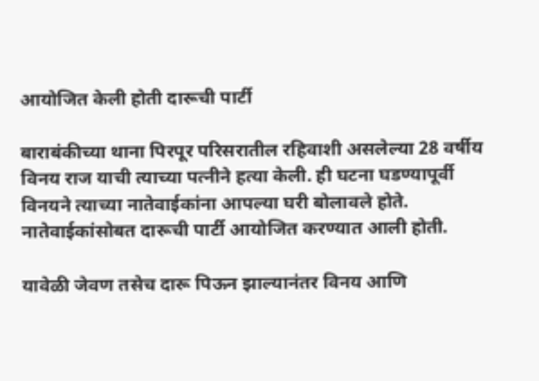आयोजित केली होती दारूची पार्टी

बाराबंकीच्या थाना पिरपूर परिसरातील रहिवाशी असलेल्या 28 वर्षीय विनय राज याची त्याच्या पत्नीने हत्या केली. ही घटना घडण्यापूर्वी विनयने त्याच्या नातेवाईकांना आपल्या घरी बोलावले होते. नातेवाईकांसोबत दारूची पार्टी आयोजित करण्यात आली होती.

यावेळी जेवण तसेच दारू पिऊन झाल्यानंतर विनय आणि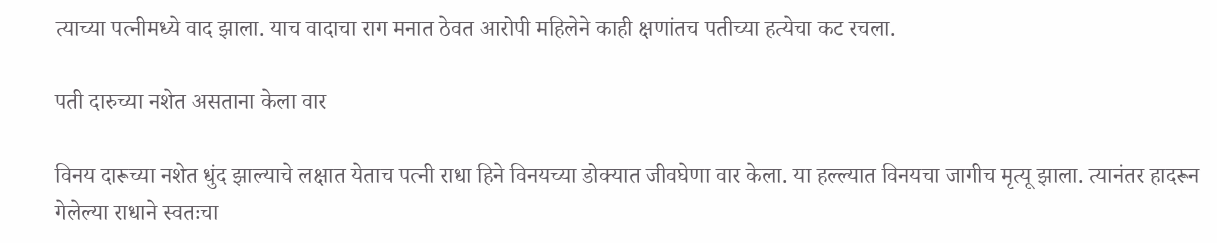त्याच्या पत्नीमध्ये वाद झाला. याच वादाचा राग मनात ठेवत आरोपी महिलेने काही क्षणांतच पतीच्या हत्येचा कट रचला.

पती दारुच्या नशेत असताना केला वार

विनय दारूच्या नशेत धुंद झाल्याचे लक्षात येताच पत्नी राधा हिने विनयच्या डोक्यात जीवघेणा वार केला. या हल्ल्यात विनयचा जागीच मृत्यू झाला. त्यानंतर हादरून गेलेल्या राधाने स्वतःचा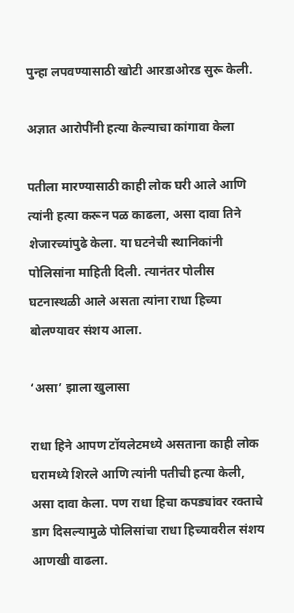पुन्हा लपवण्यासाठी खोटी आरडाओरड सुरू केली.

अज्ञात आरोपींनी हत्या केल्याचा कांगावा केला

पतीला मारण्यासाठी काही लोक घरी आले आणि त्यांनी हत्या करून पळ काढला, असा दावा तिने शेजारच्यांपुढे केला. या घटनेची स्थानिकांनी पोलिसांना माहिती दिली. त्यानंतर पोलीस घटनास्थळी आले असता त्यांना राधा हिच्या बोलण्यावर संशय आला.

‘असा’ झाला खुलासा

राधा हिने आपण टॉयलेटमध्ये असताना काही लोक घरामध्ये शिरले आणि त्यांनी पतीची हत्या केली, असा दावा केला. पण राधा हिचा कपड्यांवर रक्ताचे डाग दिसल्यामुळे पोलिसांचा राधा हिच्यावरील संशय आणखी वाढला.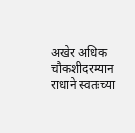अखेर अधिक चौकशीदरम्यान राधाने स्वतःच्या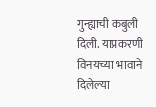गुन्ह्याची कबुली दिली. याप्रकरणी विनयच्या भावाने दिलेल्या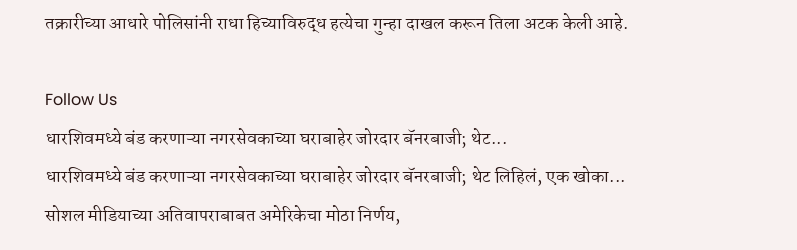तक्रारीच्या आधारे पोलिसांनी राधा हिच्याविरुद्ध हत्येचा गुन्हा दाखल करून तिला अटक केली आहे.

Follow Us
धारशिवमध्ये बंड करणाऱ्या नगरसेवकाच्या घराबाहेर जोरदार बॅनरबाजी; थेट...
धारशिवमध्ये बंड करणाऱ्या नगरसेवकाच्या घराबाहेर जोरदार बॅनरबाजी; थेट लिहिलं, एक खोका...
सोशल मीडियाच्या अतिवापराबाबत अमेरिकेचा मोठा निर्णय,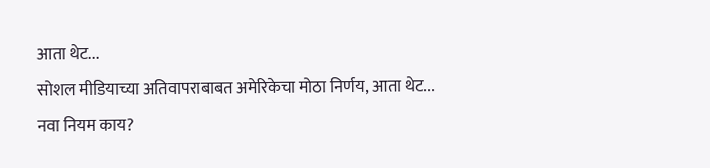आता थेट...
सोशल मीडियाच्या अतिवापराबाबत अमेरिकेचा मोठा निर्णय, आता थेट... नवा नियम काय?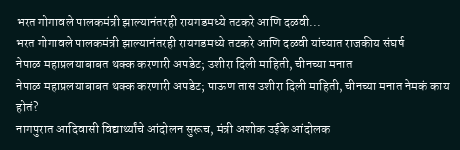भरत गोगावले पालकमंत्री झाल्यानंतरही रायगडमध्ये तटकरे आणि दळवी...
भरत गोगावले पालकमंत्री झाल्यानंतरही रायगडमध्ये तटकरे आणि दळवी यांच्यात राजकीय संघर्ष
नेपाळ महाप्रलयाबाबत थक्क करणारी अपडेट; उशीरा दिली माहिती, चीनच्या मनात
नेपाळ महाप्रलयाबाबत थक्क करणारी अपडेट; पाऊण तास उशीरा दिली माहिती, चीनच्या मनात नेमकं काय होतं?
नागपुरात आदिवासी विद्यार्थ्यांचे आंदोलन सुरूच, मंत्री अशोक उईके आंदोलक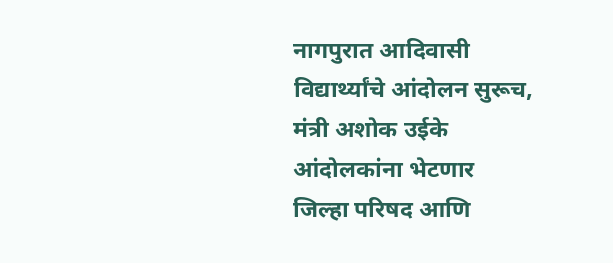नागपुरात आदिवासी विद्यार्थ्यांचे आंदोलन सुरूच, मंत्री अशोक उईके आंदोलकांना भेटणार
जिल्हा परिषद आणि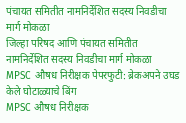पंचायत समितीत नामनिर्देशित सदस्य निवडीचा मार्ग मोकळा
जिल्हा परिषद आणि पंचायत समितीत नामनिर्देशित सदस्य निवडीचा मार्ग मोकळा
MPSC औषध निरीक्षक पेपरफुटी: ब्रेकअपने उघड केले घोटाळ्याचे बिंग
MPSC औषध निरीक्षक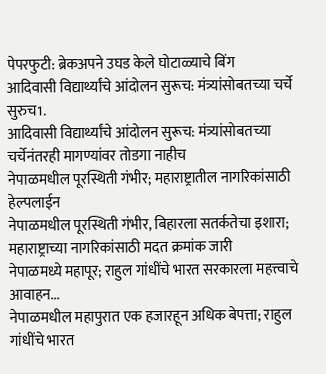पेपरफुटी: ब्रेकअपने उघड केले घोटाळ्याचे बिंग
आदिवासी विद्यार्थ्यांचे आंदोलन सुरूच: मंत्र्यांसोबतच्या चर्चे सुरुच1.
आदिवासी विद्यार्थ्यांचे आंदोलन सुरूच: मंत्र्यांसोबतच्या चर्चेनंतरही मागण्यांवर तोडगा नाहीच
नेपाळमधील पूरस्थिती गंभीर; महाराष्ट्रातील नागरिकांसाठी हेल्पलाईन
नेपाळमधील पूरस्थिती गंभीर, बिहारला सतर्कतेचा इशारा; महाराष्ट्राच्या नागरिकांसाठी मदत क्रमांक जारी
नेपाळमध्ये महापूर; राहुल गांधींचे भारत सरकारला महत्त्वाचे आवाहन...
नेपाळमधील महापुरात एक हजारहून अधिक बेपत्ता; राहुल गांधींचे भारत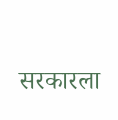सरकारला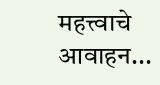महत्त्वाचे आवाहन...